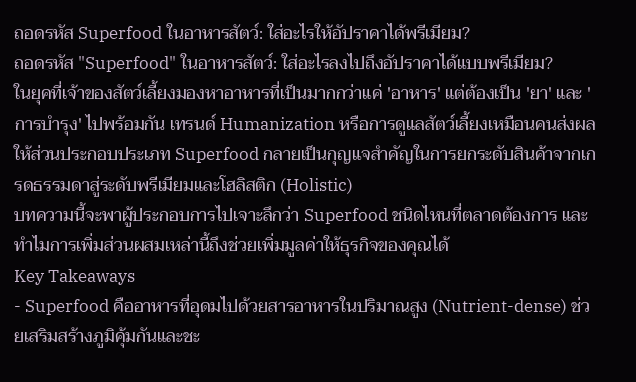ถอดรหัส Superfood ในอาหารสัตว์: ใส่อะไรให้อัปราคาได้พรีเมียม?
ถอดรหัส "Superfood" ในอาหารสัตว์: ใส่อะไรลงไปถึงอัปราคาได้แบบพรีเมียม?
ในยุคที่เจ้าของสัตว์เลี้ยงมองหาอาหารที่เป็นมากกว่าแค่ 'อาหาร' แต่ต้องเป็น 'ยา' และ 'การบำรุง' ไปพร้อมกัน เทรนด์ Humanization หรือการดูแลสัตว์เลี้ยงเหมือนคนส่งผลให้ส่วนประกอบประเภท Superfood กลายเป็นกุญแจสำคัญในการยกระดับสินค้าจากเกรดธรรมดาสู่ระดับพรีเมียมและโฮลิสติก (Holistic)
บทความนี้จะพาผู้ประกอบการไปเจาะลึกว่า Superfood ชนิดไหนที่ตลาดต้องการ และทำไมการเพิ่มส่วนผสมเหล่านี้ถึงช่วยเพิ่มมูลค่าให้ธุรกิจของคุณได้
Key Takeaways
- Superfood คืออาหารที่อุดมไปด้วยสารอาหารในปริมาณสูง (Nutrient-dense) ช่วยเสริมสร้างภูมิคุ้มกันและชะ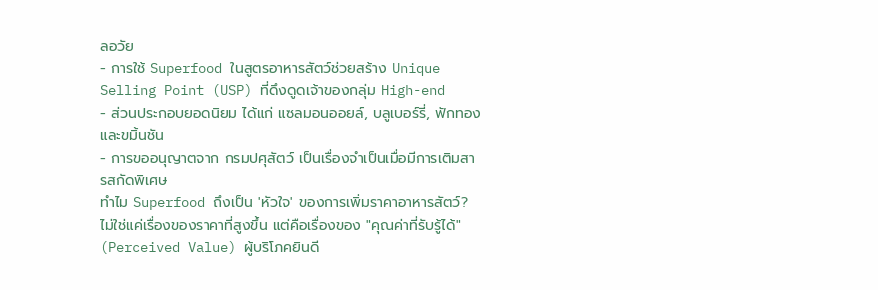ลอวัย
- การใช้ Superfood ในสูตรอาหารสัตว์ช่วยสร้าง Unique Selling Point (USP) ที่ดึงดูดเจ้าของกลุ่ม High-end
- ส่วนประกอบยอดนิยม ได้แก่ แซลมอนออยล์, บลูเบอร์รี่, ฟักทอง และขมิ้นชัน
- การขออนุญาตจาก กรมปศุสัตว์ เป็นเรื่องจำเป็นเมื่อมีการเติมสารสกัดพิเศษ
ทำไม Superfood ถึงเป็น 'หัวใจ' ของการเพิ่มราคาอาหารสัตว์?
ไม่ใช่แค่เรื่องของราคาที่สูงขึ้น แต่คือเรื่องของ "คุณค่าที่รับรู้ได้" (Perceived Value) ผู้บริโภคยินดี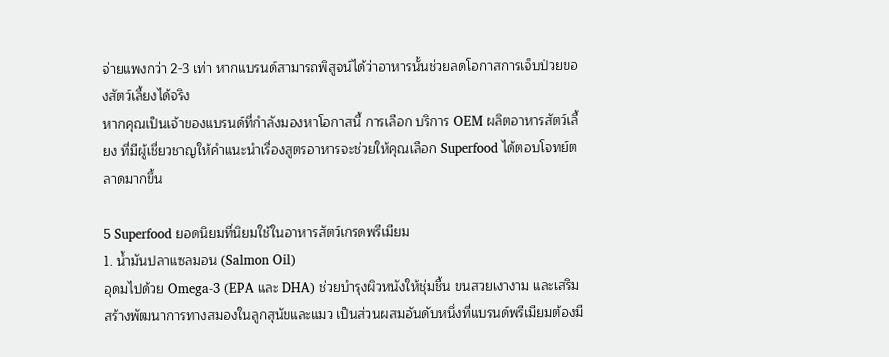จ่ายแพงกว่า 2-3 เท่า หากแบรนด์สามารถพิสูจน์ได้ว่าอาหารนั้นช่วยลดโอกาสการเจ็บป่วยของสัตว์เลี้ยงได้จริง
หากคุณเป็นเจ้าของแบรนด์ที่กำลังมองหาโอกาสนี้ การเลือก บริการ OEM ผลิตอาหารสัตว์เลี้ยง ที่มีผู้เชี่ยวชาญให้คำแนะนำเรื่องสูตรอาหารจะช่วยให้คุณเลือก Superfood ได้ตอบโจทย์ตลาดมากขึ้น

5 Superfood ยอดนิยมที่นิยมใช้ในอาหารสัตว์เกรดพรีเมียม
1. น้ำมันปลาแซลมอน (Salmon Oil)
อุดมไปด้วย Omega-3 (EPA และ DHA) ช่วยบำรุงผิวหนังให้ชุ่มชื้น ขนสวยเงางาม และเสริมสร้างพัฒนาการทางสมองในลูกสุนัขและแมว เป็นส่วนผสมอันดับหนึ่งที่แบรนด์พรีเมียมต้องมี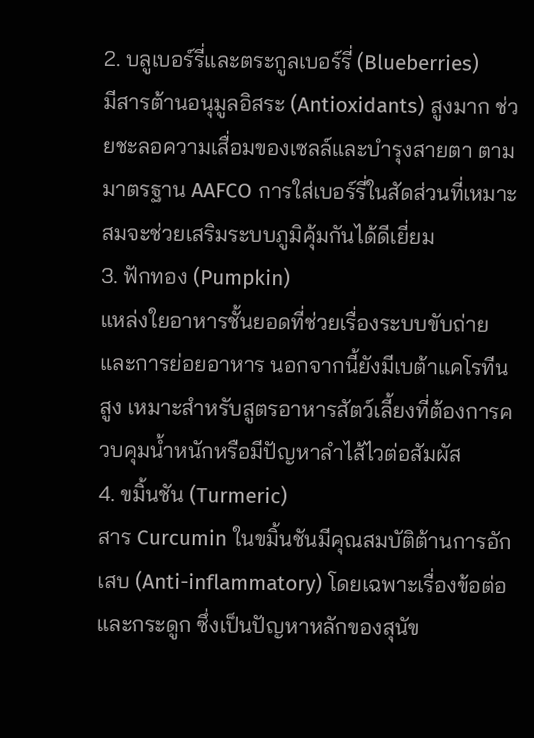2. บลูเบอร์รี่และตระกูลเบอร์รี่ (Blueberries)
มีสารต้านอนุมูลอิสระ (Antioxidants) สูงมาก ช่วยชะลอความเสื่อมของเซลล์และบำรุงสายตา ตามมาตรฐาน AAFCO การใส่เบอร์รี่ในสัดส่วนที่เหมาะสมจะช่วยเสริมระบบภูมิคุ้มกันได้ดีเยี่ยม
3. ฟักทอง (Pumpkin)
แหล่งใยอาหารชั้นยอดที่ช่วยเรื่องระบบขับถ่ายและการย่อยอาหาร นอกจากนี้ยังมีเบต้าแคโรทีนสูง เหมาะสำหรับสูตรอาหารสัตว์เลี้ยงที่ต้องการควบคุมน้ำหนักหรือมีปัญหาลำไส้ไวต่อสัมผัส
4. ขมิ้นชัน (Turmeric)
สาร Curcumin ในขมิ้นชันมีคุณสมบัติต้านการอักเสบ (Anti-inflammatory) โดยเฉพาะเรื่องข้อต่อและกระดูก ซึ่งเป็นปัญหาหลักของสุนัข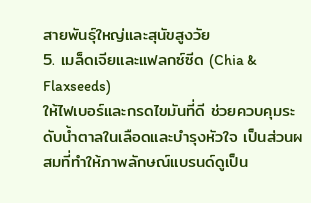สายพันธุ์ใหญ่และสุนัขสูงวัย
5. เมล็ดเจียและแฟลกซ์ซีด (Chia & Flaxseeds)
ให้ไฟเบอร์และกรดไขมันที่ดี ช่วยควบคุมระดับน้ำตาลในเลือดและบำรุงหัวใจ เป็นส่วนผสมที่ทำให้ภาพลักษณ์แบรนด์ดูเป็น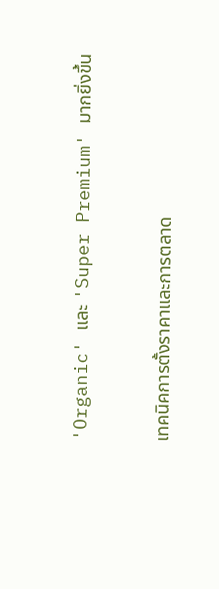'Organic' และ 'Super Premium' มากยิ่งขึ้น

เทคนิคการตั้งราคาและการตลาด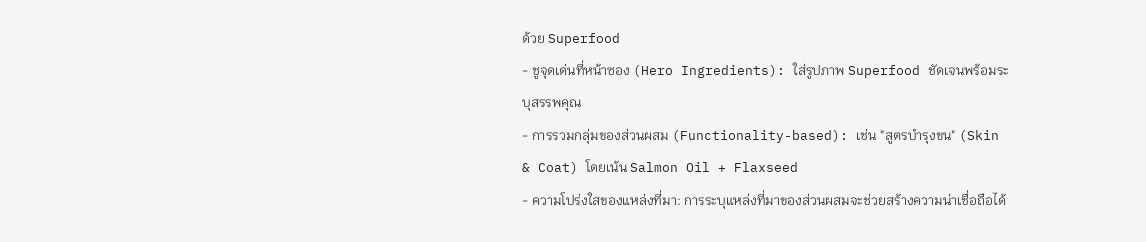ด้วย Superfood
- ชูจุดเด่นที่หน้าซอง (Hero Ingredients): ใส่รูปภาพ Superfood ชัดเจนพร้อมระบุสรรพคุณ
- การรวมกลุ่มของส่วนผสม (Functionality-based): เช่น "สูตรบำรุงขน" (Skin & Coat) โดยเน้น Salmon Oil + Flaxseed
- ความโปร่งใสของแหล่งที่มา: การระบุแหล่งที่มาของส่วนผสมจะช่วยสร้างความน่าเชื่อถือได้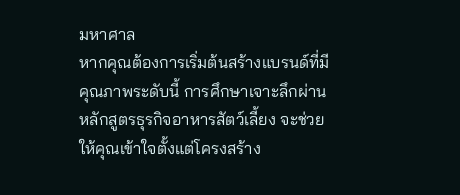มหาศาล
หากคุณต้องการเริ่มต้นสร้างแบรนด์ที่มีคุณภาพระดับนี้ การศึกษาเจาะลึกผ่าน หลักสูตรธุรกิจอาหารสัตว์เลี้ยง จะช่วยให้คุณเข้าใจตั้งแต่โครงสร้าง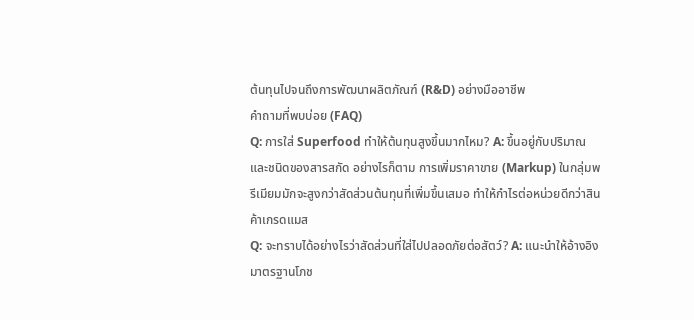ต้นทุนไปจนถึงการพัฒนาผลิตภัณฑ์ (R&D) อย่างมืออาชีพ
คำถามที่พบบ่อย (FAQ)
Q: การใส่ Superfood ทำให้ต้นทุนสูงขึ้นมากไหม? A: ขึ้นอยู่กับปริมาณและชนิดของสารสกัด อย่างไรก็ตาม การเพิ่มราคาขาย (Markup) ในกลุ่มพรีเมียมมักจะสูงกว่าสัดส่วนต้นทุนที่เพิ่มขึ้นเสมอ ทำให้กำไรต่อหน่วยดีกว่าสินค้าเกรดแมส
Q: จะทราบได้อย่างไรว่าสัดส่วนที่ใส่ไปปลอดภัยต่อสัตว์? A: แนะนำให้อ้างอิงมาตรฐานโภช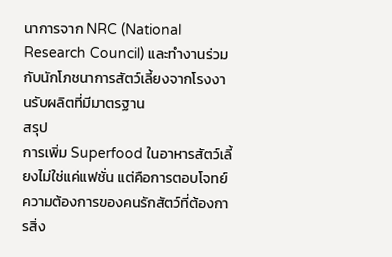นาการจาก NRC (National Research Council) และทำงานร่วมกับนักโภชนาการสัตว์เลี้ยงจากโรงงานรับผลิตที่มีมาตรฐาน
สรุป
การเพิ่ม Superfood ในอาหารสัตว์เลี้ยงไม่ใช่แค่แฟชั่น แต่คือการตอบโจทย์ความต้องการของคนรักสัตว์ที่ต้องการสิ่ง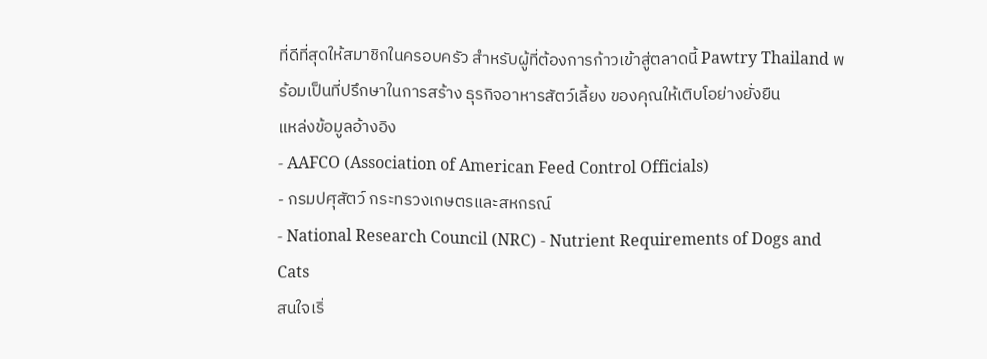ที่ดีที่สุดให้สมาชิกในครอบครัว สำหรับผู้ที่ต้องการก้าวเข้าสู่ตลาดนี้ Pawtry Thailand พร้อมเป็นที่ปรึกษาในการสร้าง ธุรกิจอาหารสัตว์เลี้ยง ของคุณให้เติบโอย่างยั่งยืน
แหล่งข้อมูลอ้างอิง
- AAFCO (Association of American Feed Control Officials)
- กรมปศุสัตว์ กระทรวงเกษตรและสหกรณ์
- National Research Council (NRC) - Nutrient Requirements of Dogs and Cats
สนใจเริ่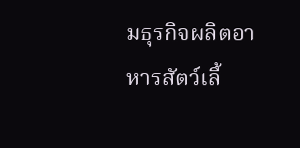มธุรกิจผลิตอาหารสัตว์เลี้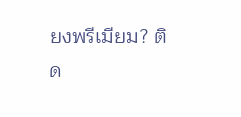ยงพรีเมียม? ติด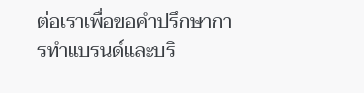ต่อเราเพื่อขอคำปรึกษาการทำแบรนด์และบริ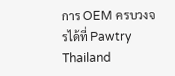การ OEM ครบวงจรได้ที่ Pawtry Thailand